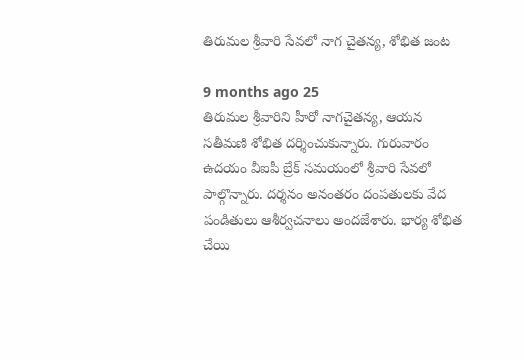తిరుమల శ్రీవారి సేవలో నాగ చైతన్య, శోభిత జంట

9 months ago 25
తిరుమల శ్రీవారిని హీరో నాగచైతన్య, ఆయన సతీమణి శోభిత దర్శించుకున్నారు. గురువారం ఉదయం వీఐపీ బ్రేక్ సమయంలో శ్రీవారి సేవలో పాల్గొన్నారు. దర్శనం అనంతరం దంపతులకు వేద పండితులు ఆశీర్వచనాలు అందజేశారు. భార్య శోభిత చేయి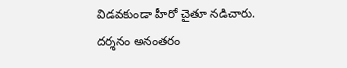విడవకుండా హీరో చైతూ నడిచారు. దర్శనం అనంతరం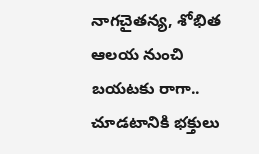నాగచైతన్య, శోభిత ఆలయ నుంచి బయటకు రాగా.. చూడటానికి భక్తులు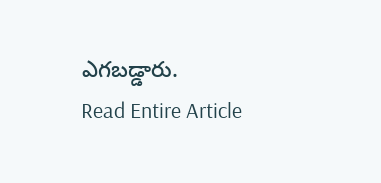ఎగబడ్డారు.
Read Entire Article